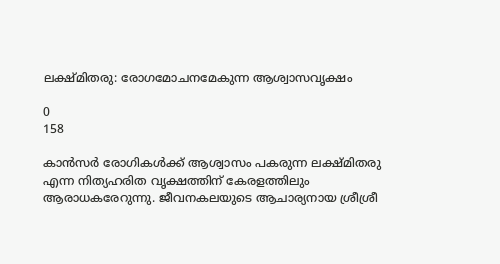ലക്ഷ്‌മിതരു: രോഗമോചനമേകുന്ന ആശ്വാസവൃക്ഷം

0
158

കാന്‍സര്‍ രോഗികള്‍ക്ക്‌ ആശ്വാസം പകരുന്ന ലക്ഷ്‌മിതരു എന്ന നിത്യഹരിത വൃക്ഷത്തിന്‌ കേരളത്തിലും ആരാധകരേറുന്നു. ജീവനകലയുടെ ആചാര്യനായ ശ്രീശ്രീ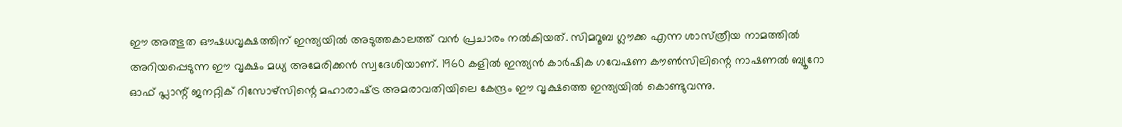ഈ അത്ഭുത ഔഷധവൃക്ഷത്തിന്‌ ഇന്ത്യയില്‍ അടുത്തകാലത്ത്‌ വന്‍ പ്രചാരം നല്‍കിയത്‌. സിമറൂബ ഗ്ലൗക്ക എന്ന ശാസ്‌ത്രീയ നാമത്തില്‍ അറിയപ്പെടുന്ന ഈ വൃക്ഷം മധ്യ അമേരിക്കന്‍ സ്വദേശിയാണ്‌. 1960 കളില്‍ ഇന്ത്യന്‍ കാര്‍ഷിക ഗവേഷണ കൗണ്‍സിലിന്റെ നാഷണല്‍ ബ്യൂറോ ഓഫ്‌ പ്ലാന്റ്‌ ജനറ്റിക്‌ റിസോഴ്‌സിന്റെ മഹാരാഷ്‌ട്ര അമരാവതിയിലെ കേന്ദ്രം ഈ വൃക്ഷത്തെ ഇന്ത്യയില്‍ കൊണ്ടുവന്നു.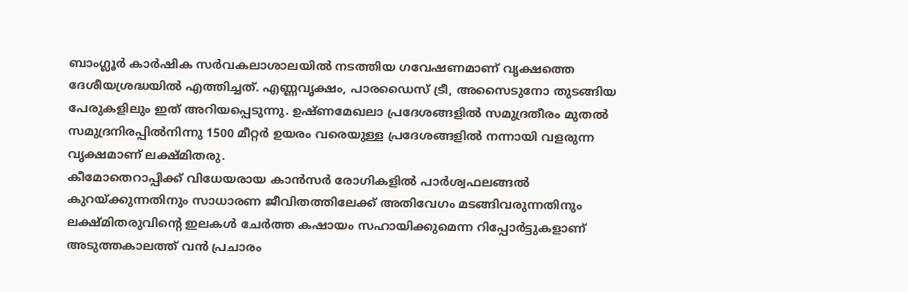ബാംഗ്ലൂര്‍ കാര്‍ഷിക സര്‍വകലാശാലയില്‍ നടത്തിയ ഗവേഷണമാണ്‌ വൃക്ഷത്തെ ദേശീയശ്രദ്ധയില്‍ എത്തിച്ചത്‌. എണ്ണവൃക്ഷം, പാരഡൈസ്‌ ട്രീ, അസൈടുനോ തുടങ്ങിയ പേരുകളിലും ഇത്‌ അറിയപ്പെടുന്നു. ഉഷ്‌ണമേഖലാ പ്രദേശങ്ങളില്‍ സമുദ്രതീരം മുതല്‍ സമുദ്രനിരപ്പില്‍നിന്നു 1500 മീറ്റര്‍ ഉയരം വരെയുള്ള പ്രദേശങ്ങളില്‍ നന്നായി വളരുന്ന വൃക്ഷമാണ്‌ ലക്ഷ്‌മിതരു.
കീമോതെറാപ്പിക്ക്‌ വിധേയരായ കാന്‍സര്‍ രോഗികളില്‍ പാര്‍ശ്വഫലങ്ങല്‍ കുറയ്‌ക്കുന്നതിനും സാധാരണ ജീവിതത്തിലേക്ക്‌ അതിവേഗം മടങ്ങിവരുന്നതിനും ലക്ഷ്‌മിതരുവിന്റെ ഇലകള്‍ ചേര്‍ത്ത കഷായം സഹായിക്കുമെന്ന റിപ്പോര്‍ട്ടുകളാണ്‌ അടുത്തകാലത്ത്‌ വന്‍ പ്രചാരം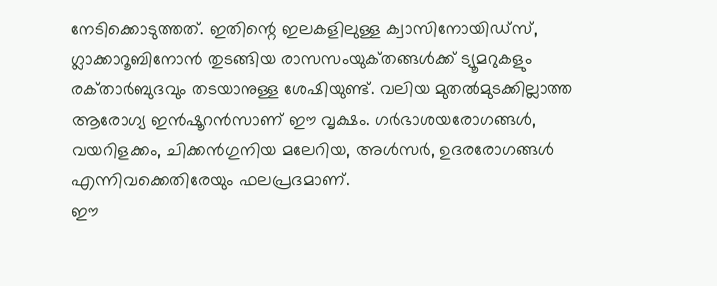നേടിക്കൊടുത്തത്‌. ഇതിന്റെ ഇലകളിലുള്ള ക്വാസിനോയിഡ്‌സ്, ഗ്ലാക്കാറൂബിനോന്‍ തുടങ്ങിയ രാസസംയുക്‌തങ്ങള്‍ക്ക്‌ ട്യൂമറുകളും രക്‌താര്‍ബുദവും തടയാനുള്ള ശേഷിയുണ്ട്‌. വലിയ മുതല്‍മുടക്കില്ലാത്ത ആരോഗ്യ ഇന്‍ഷൂറന്‍സാണ്‌ ഈ വൃക്ഷം. ഗര്‍ഭാശയരോഗങ്ങള്‍, വയറിളക്കം, ചിക്കന്‍ഗുനിയ മലേറിയ, അള്‍സര്‍, ഉദരരോഗങ്ങള്‍ എന്നിവക്കെതിരേയും ഫലപ്രദമാണ്‌.
ഈ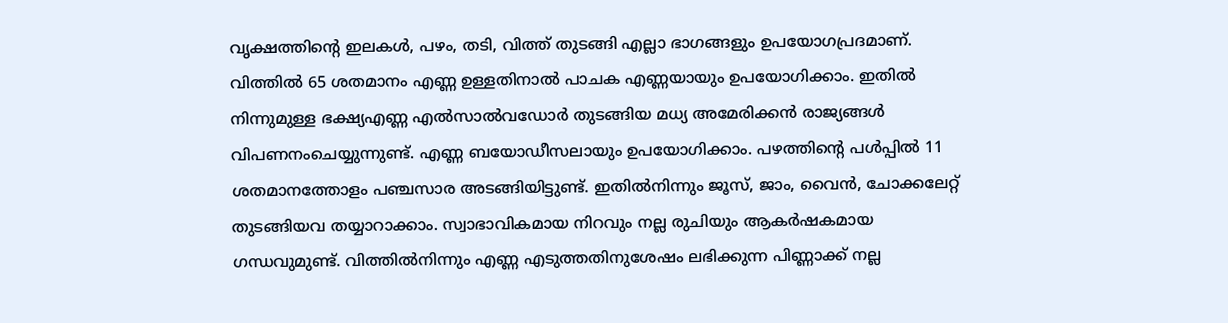വൃക്ഷത്തിന്റെ ഇലകള്‍, പഴം, തടി, വിത്ത്‌ തുടങ്ങി എല്ലാ ഭാഗങ്ങളും ഉപയോഗപ്രദമാണ്‌. വിത്തില്‍ 65 ശതമാനം എണ്ണ ഉള്ളതിനാല്‍ പാചക എണ്ണയായും ഉപയോഗിക്കാം. ഇതില്‍ നിന്നുമുള്ള ഭക്ഷ്യഎണ്ണ എല്‍സാല്‍വഡോര്‍ തുടങ്ങിയ മധ്യ അമേരിക്കന്‍ രാജ്യങ്ങള്‍ വിപണനംചെയ്യുന്നുണ്ട്‌. എണ്ണ ബയോഡീസലായും ഉപയോഗിക്കാം. പഴത്തിന്റെ പള്‍പ്പില്‍ 11 ശതമാനത്തോളം പഞ്ചസാര അടങ്ങിയിട്ടുണ്ട്‌. ഇതില്‍നിന്നും ജൂസ്‌, ജാം, വൈന്‍, ചോക്കലേറ്റ്‌ തുടങ്ങിയവ തയ്യാറാക്കാം. സ്വാഭാവികമായ നിറവും നല്ല രുചിയും ആകര്‍ഷകമായ ഗന്ധവുമുണ്ട്‌. വിത്തില്‍നിന്നും എണ്ണ എടുത്തതിനുശേഷം ലഭിക്കുന്ന പിണ്ണാക്ക്‌ നല്ല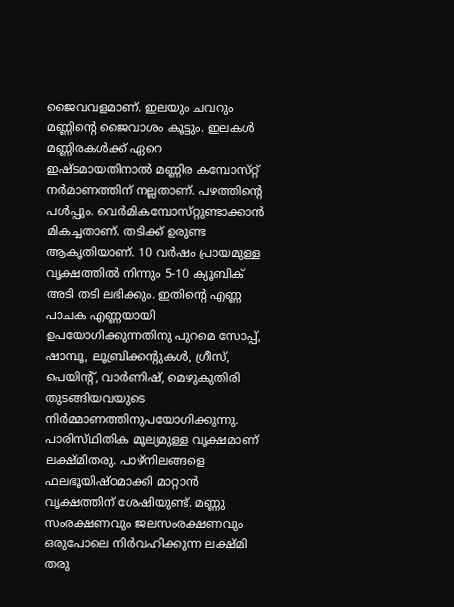ജൈവവളമാണ്‌. ഇലയും ചവറും മണ്ണിന്റെ ജൈവാശം കൂട്ടും. ഇലകള്‍ മണ്ണിരകള്‍ക്ക്‌ ഏറെ ഇഷ്‌ടമായതിനാല്‍ മണ്ണിര കമ്പോസ്‌റ്റ് നര്‍മാണത്തിന്‌ നല്ലതാണ്‌. പഴത്തിന്റെ പള്‍പ്പും. വെര്‍മികമ്പോസ്‌റ്റുണ്ടാക്കാന്‍ മികച്ചതാണ്‌. തടിക്ക്‌ ഉരുണ്ട ആകൃതിയാണ്‌. 10 വര്‍ഷം പ്രായമുള്ള വൃക്ഷത്തില്‍ നിന്നും 5-10 ക്യൂബിക്‌ അടി തടി ലഭിക്കും. ഇതിന്റെ എണ്ണ പാചക എണ്ണയായി ഉപയോഗിക്കുന്നതിനു പുറമെ സോപ്പ്‌, ഷാമ്പൂ, ലൂബ്രിക്കന്റുകള്‍, ഗ്രീസ്‌, പെയിന്റ്‌, വാര്‍ണിഷ്‌, മെഴുകുതിരി തുടങ്ങിയവയുടെ നിര്‍മ്മാണത്തിനുപയോഗിക്കുന്നു.
പാരിസ്‌ഥിതിക മൂല്യമുള്ള വൃക്ഷമാണ്‌ ലക്ഷ്‌മിതരു. പാഴ്‌നിലങ്ങളെ ഫലഭൂയിഷ്‌ഠമാക്കി മാറ്റാന്‍ വൃക്ഷത്തിന്‌ ശേഷിയുണ്ട്‌. മണ്ണു സംരക്ഷണവും ജലസംരക്ഷണവും ഒരുപോലെ നിര്‍വഹിക്കുന്ന ലക്ഷ്‌മി തരു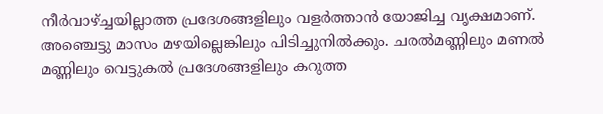നീര്‍വാഴ്‌ച്ചയില്ലാത്ത പ്രദേശങ്ങളിലും വളര്‍ത്താന്‍ യോജിച്ച വൃക്ഷമാണ്‌. അഞ്ചെട്ടു മാസം മഴയില്ലെങ്കിലും പിടിച്ചുനില്‍ക്കും. ചരല്‍മണ്ണിലും മണല്‍ മണ്ണിലും വെട്ടുകല്‍ പ്രദേശങ്ങളിലും കറുത്ത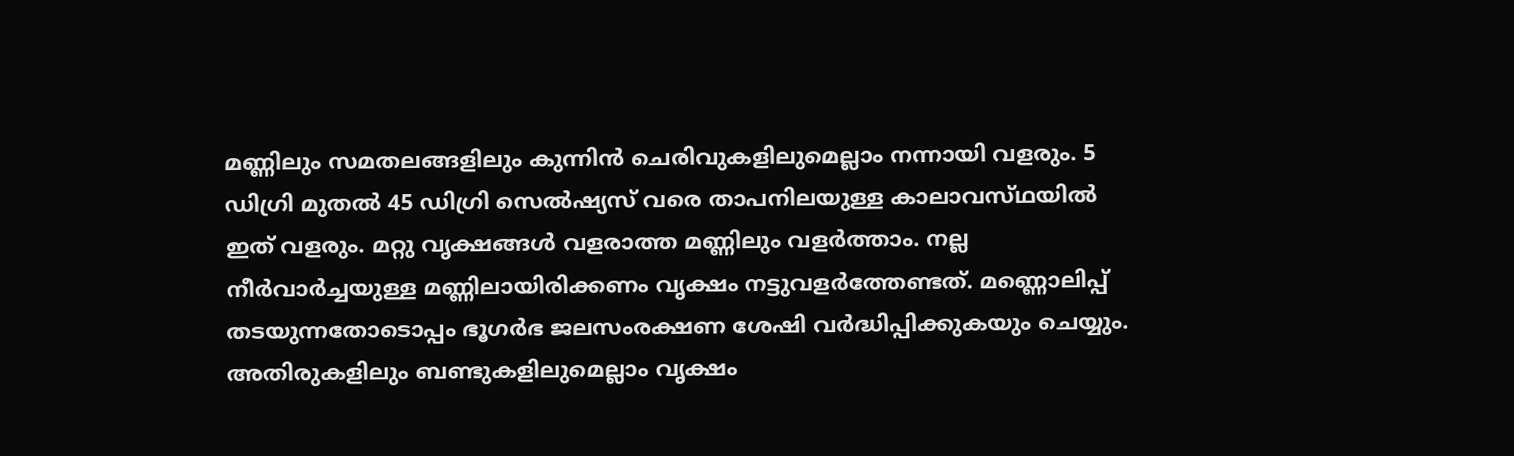മണ്ണിലും സമതലങ്ങളിലും കുന്നിന്‍ ചെരിവുകളിലുമെല്ലാം നന്നായി വളരും. 5 ഡിഗ്രി മുതല്‍ 45 ഡിഗ്രി സെല്‍ഷ്യസ്‌ വരെ താപനിലയുള്ള കാലാവസ്‌ഥയില്‍ ഇത്‌ വളരും. മറ്റു വൃക്ഷങ്ങള്‍ വളരാത്ത മണ്ണിലും വളര്‍ത്താം. നല്ല നീര്‍വാര്‍ച്ചയുള്ള മണ്ണിലായിരിക്കണം വൃക്ഷം നട്ടുവളര്‍ത്തേണ്ടത്‌. മണ്ണൊലിപ്പ്‌ തടയുന്നതോടൊപ്പം ഭൂഗര്‍ഭ ജലസംരക്ഷണ ശേഷി വര്‍ദ്ധിപ്പിക്കുകയും ചെയ്യും.
അതിരുകളിലും ബണ്ടുകളിലുമെല്ലാം വൃക്ഷം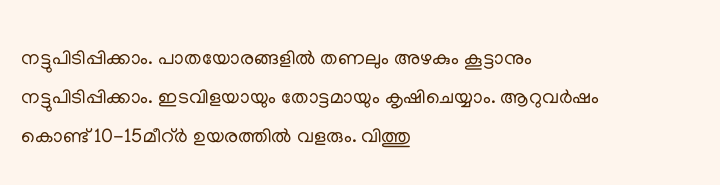നട്ടുപിടിപ്പിക്കാം. പാതയോരങ്ങളില്‍ തണലും അഴകും കൂട്ടാനും നട്ടുപിടിപ്പിക്കാം. ഇടവിളയായും തോട്ടമായും കൃഷിചെയ്യാം. ആറുവര്‍ഷം കൊണ്ട്‌ 10-15മീറ്‌ര്‍ ഉയരത്തില്‍ വളരും. വിത്തു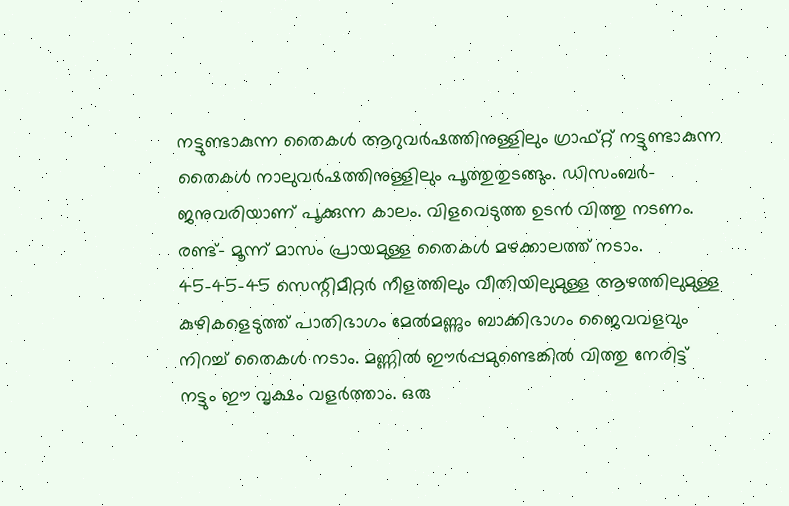നട്ടുണ്ടാകുന്ന തൈകള്‍ ആറുവര്‍ഷത്തിനുള്ളിലും ഗ്രാഫ്‌റ്റ് നട്ടുണ്ടാകുന്ന തൈകള്‍ നാലുവര്‍ഷത്തിനുള്ളിലും പൂത്തുതുടങ്ങും. ഡിസംബര്‍- ജനുവരിയാണ്‌ പൂക്കുന്ന കാലം. വിളവെടുത്ത ഉടന്‍ വിത്തു നടണം. രണ്ട്‌- മൂന്ന്‌ മാസം പ്രായമുള്ള തൈകള്‍ മഴക്കാലത്ത്‌ നടാം. 45-45-45 സെന്റിമീറ്റര്‍ നീളത്തിലും വീതിയിലുമുള്ള ആഴത്തിലുമുള്ള കുഴികളെടുത്ത്‌ പാതിഭാഗം മേല്‍മണ്ണും ബാക്കിഭാഗം ജൈവവളവും നിറച്ച്‌ തൈകള്‍ നടാം. മണ്ണില്‍ ഈര്‍പ്പമുണ്ടെങ്കില്‍ വിത്തു നേരിട്ട്‌ നട്ടും ഈ വൃക്ഷം വളര്‍ത്താം. ഒരു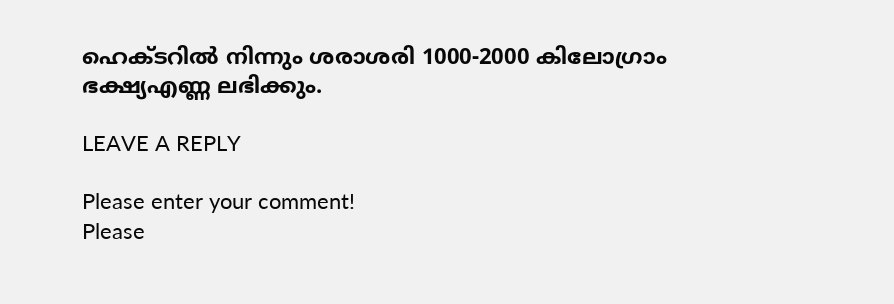ഹെക്‌ടറില്‍ നിന്നും ശരാശരി 1000-2000 കിലോഗ്രാം ഭക്ഷ്യഎണ്ണ ലഭിക്കും.

LEAVE A REPLY

Please enter your comment!
Please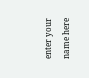enter your name here